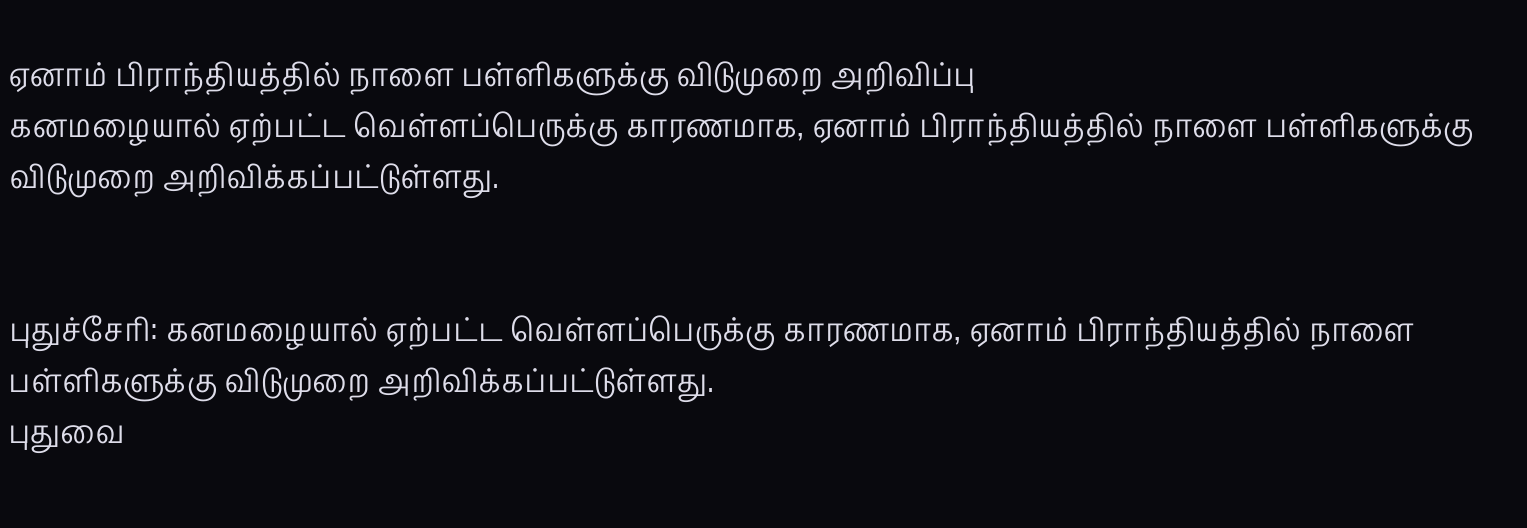ஏனாம் பிராந்தியத்தில் நாளை பள்ளிகளுக்கு விடுமுறை அறிவிப்பு
கனமழையால் ஏற்பட்ட வெள்ளப்பெருக்கு காரணமாக, ஏனாம் பிராந்தியத்தில் நாளை பள்ளிகளுக்கு விடுமுறை அறிவிக்கப்பட்டுள்ளது.


புதுச்சேரி: கனமழையால் ஏற்பட்ட வெள்ளப்பெருக்கு காரணமாக, ஏனாம் பிராந்தியத்தில் நாளை பள்ளிகளுக்கு விடுமுறை அறிவிக்கப்பட்டுள்ளது.
புதுவை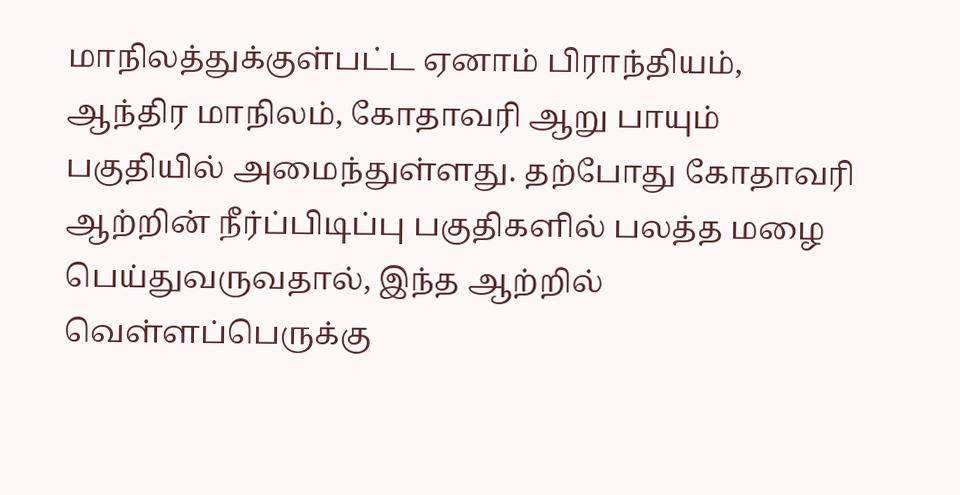மாநிலத்துக்குள்பட்ட ஏனாம் பிராந்தியம், ஆந்திர மாநிலம், கோதாவரி ஆறு பாயும் பகுதியில் அமைந்துள்ளது. தற்போது கோதாவரி ஆற்றின் நீர்ப்பிடிப்பு பகுதிகளில் பலத்த மழை பெய்துவருவதால், இந்த ஆற்றில் வெள்ளப்பெருக்கு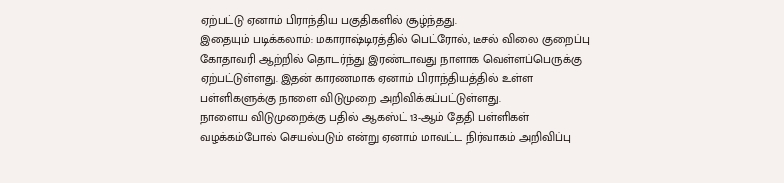ஏற்பட்டு ஏனாம் பிராந்திய பகுதிகளில் சூழ்ந்தது.
இதையும் படிக்கலாம்: மகாராஷ்டிரத்தில் பெட்ரோல், டீசல் விலை குறைப்பு
கோதாவரி ஆற்றில் தொடர்ந்து இரண்டாவது நாளாக வெள்ளப்பெருக்கு ஏற்பட்டுள்ளது. இதன் காரணமாக ஏனாம் பிராந்தியத்தில் உள்ள பள்ளிகளுக்கு நாளை விடுமுறை அறிவிக்கப்பட்டுள்ளது.
நாளைய விடுமுறைக்கு பதில் ஆகஸ்ட் 13-ஆம் தேதி பள்ளிகள் வழக்கம்போல் செயல்படும் என்று ஏனாம் மாவட்ட நிர்வாகம் அறிவிப்பு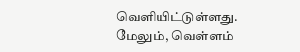வெளியிட்டுள்ளது.
மேலும், வெள்ளம்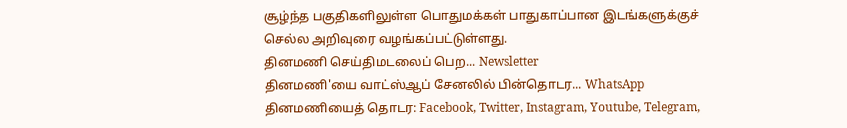சூழ்ந்த பகுதிகளிலுள்ள பொதுமக்கள் பாதுகாப்பான இடங்களுக்குச் செல்ல அறிவுரை வழங்கப்பட்டுள்ளது.
தினமணி செய்திமடலைப் பெற... Newsletter
தினமணி'யை வாட்ஸ்ஆப் சேனலில் பின்தொடர... WhatsApp
தினமணியைத் தொடர: Facebook, Twitter, Instagram, Youtube, Telegram,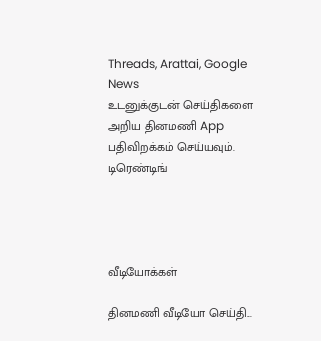Threads, Arattai, Google News
உடனுக்குடன் செய்திகளை அறிய தினமணி App பதிவிறக்கம் செய்யவும்.
டிரெண்டிங்




வீடியோக்கள்

தினமணி வீடியோ செய்தி...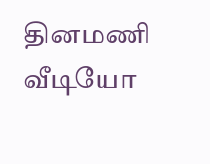தினமணி வீடியோ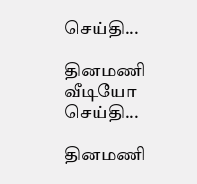செய்தி...

தினமணி வீடியோ செய்தி...

தினமணி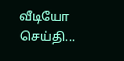வீடியோ செய்தி...